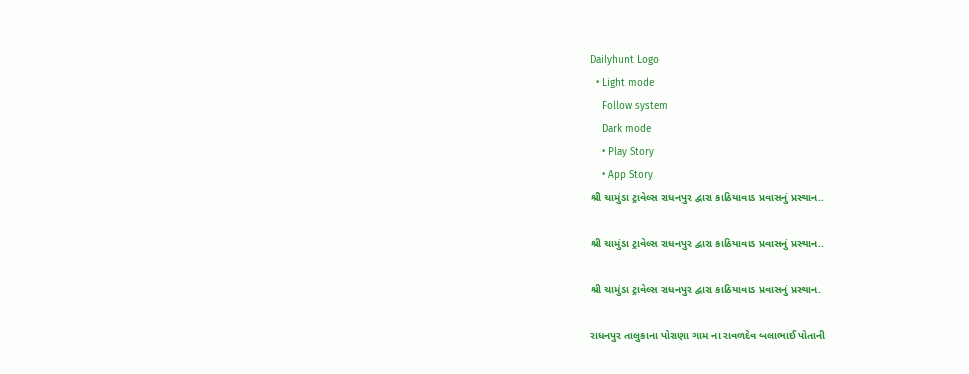Dailyhunt Logo
  • Light mode
    Follow system
    Dark mode
    • Play Story
    • App Story
શ્રી ચામુંડા ટ્રાવેલ્સ રાધનપુર દ્વારા કાઠિયાવાડ પ્રવાસનું પ્રસ્થાન..

શ્રી ચામુંડા ટ્રાવેલ્સ રાધનપુર દ્વારા કાઠિયાવાડ પ્રવાસનું પ્રસ્થાન..

શ્રી ચામુંડા ટ્રાવેલ્સ રાધનપુર દ્વારા કાઠિયાવાડ પ્રવાસનું પ્રસ્થાન.

રાધનપુર તાલુકાના પોરાણા ગામ ના રાવળદેવ બલાભાઈ પોતાની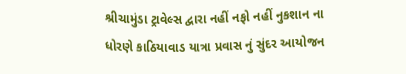શ્રીચામુંડા ટ્રાવેલ્સ દ્વારા નહીં નફો નહીં નુકશાન ના ધોરણે કાઠિયાવાડ યાત્રા પ્રવાસ નું સુંદર આયોજન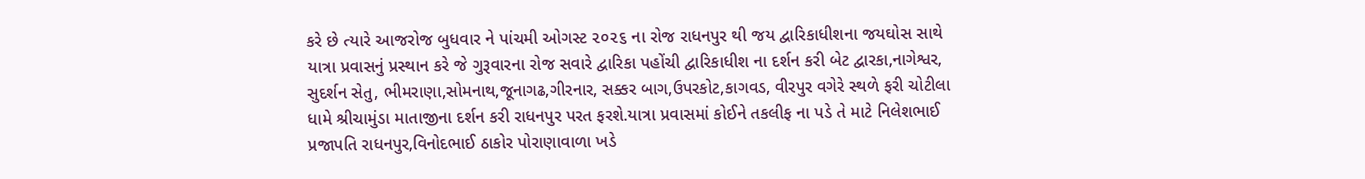કરે છે ત્યારે આજરોજ બુધવાર ને પાંચમી ઓગસ્ટ ૨૦૨૬ ના રોજ રાધનપુર થી જય દ્વારિકાધીશના જયઘોસ સાથે યાત્રા પ્રવાસનું પ્રસ્થાન કરે જે ગુરૂવારના રોજ સવારે દ્વારિકા પહોંચી દ્વારિકાધીશ ના દર્શન કરી બેટ દ્વારકા,નાગેશ્વર, સુદર્શન સેતુ, ભીમરાણા,સોમનાથ,જૂનાગઢ,ગીરનાર, સક્કર બાગ,ઉપરકોટ,કાગવડ, વીરપુર વગેરે સ્થળે ફરી ચોટીલા ધામે શ્રીચામુંડા માતાજીના દર્શન કરી રાધનપુર પરત ફરશે.યાત્રા પ્રવાસમાં કોઈને તકલીફ ના પડે તે માટે નિલેશભાઈ પ્રજાપતિ રાધનપુર,વિનોદભાઈ ઠાકોર પોરાણાવાળા ખડે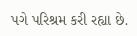પગે પરિશ્રમ કરી રહ્યા છે.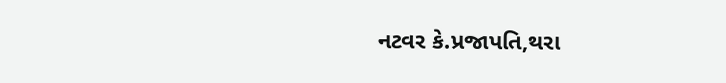નટવર કે.પ્રજાપતિ,થરા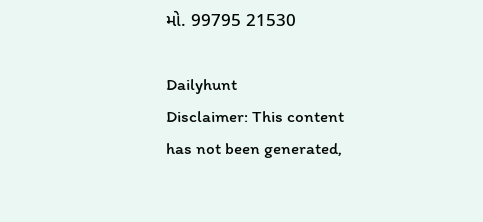મો. 99795 21530

Dailyhunt
Disclaimer: This content has not been generated,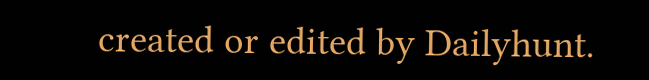created or edited by Dailyhunt.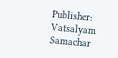Publisher: Vatsalyam Samachar